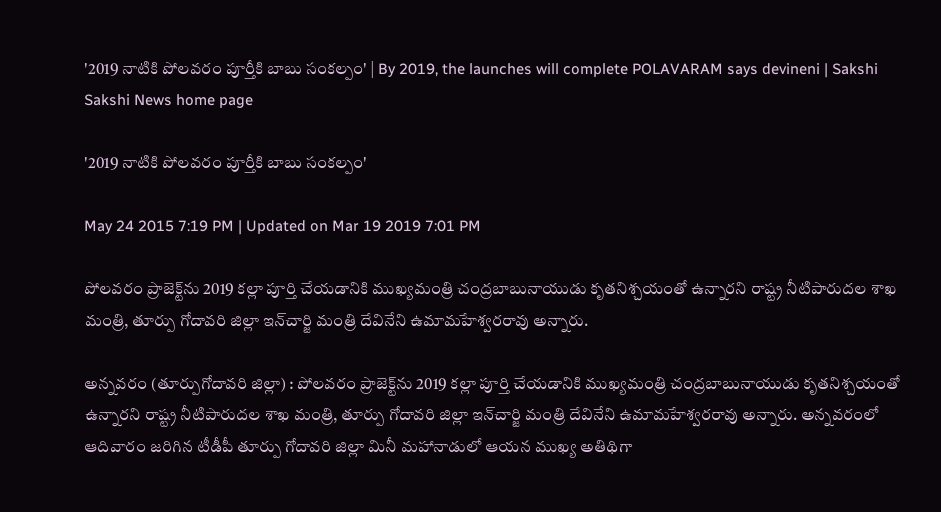'2019 నాటికి పోలవరం పూర్తీకి బాబు సంకల్పం' | By 2019, the launches will complete POLAVARAM says devineni | Sakshi
Sakshi News home page

'2019 నాటికి పోలవరం పూర్తీకి బాబు సంకల్పం'

May 24 2015 7:19 PM | Updated on Mar 19 2019 7:01 PM

పోలవరం ప్రాజెక్ట్‌ను 2019 కల్లా పూర్తి చేయడానికి ముఖ్యమంత్రి చంద్రబాబునాయుడు కృతనిశ్చయంతో ఉన్నారని రాష్ట్ర నీటిపారుదల శాఖ మంత్రి, తూర్పు గోదావరి జిల్లా ఇన్‌చార్జి మంత్రి దేవినేని ఉమామహేశ్వరరావు అన్నారు.

అన్నవరం (తూర్పుగోదావరి జిల్లా) : పోలవరం ప్రాజెక్ట్‌ను 2019 కల్లా పూర్తి చేయడానికి ముఖ్యమంత్రి చంద్రబాబునాయుడు కృతనిశ్చయంతో ఉన్నారని రాష్ట్ర నీటిపారుదల శాఖ మంత్రి, తూర్పు గోదావరి జిల్లా ఇన్‌చార్జి మంత్రి దేవినేని ఉమామహేశ్వరరావు అన్నారు. అన్నవరంలో ఆదివారం జరిగిన టీడీపీ తూర్పు గోదావరి జిల్లా మినీ మహానాడులో ఆయన ముఖ్య అతిథిగా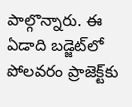పాల్గొన్నారు. ఈ ఏడాది బడ్జెట్‌లో పోలవరం ప్రాజెక్ట్‌కు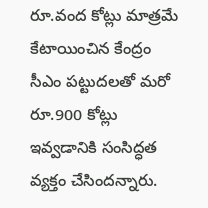రూ.వంద కోట్లు మాత్రమే కేటాయించిన కేంద్రం సీఎం పట్టుదలతో మరో రూ.900 కోట్లు ఇవ్వడానికి సంసిద్ధత వ్యక్తం చేసిందన్నారు.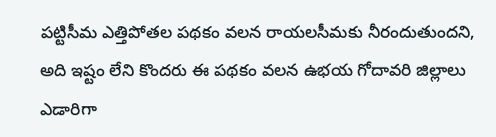పట్టిసీమ ఎత్తిపోతల పథకం వలన రాయలసీమకు నీరందుతుందని, అది ఇష్టం లేని కొందరు ఈ పథకం వలన ఉభయ గోదావరి జిల్లాలు ఎడారిగా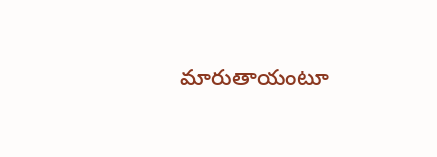మారుతాయంటూ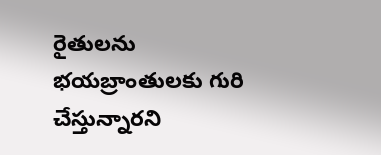రైతులను భయబ్రాంతులకు గురి చేస్తున్నారని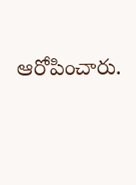ఆరోపించారు.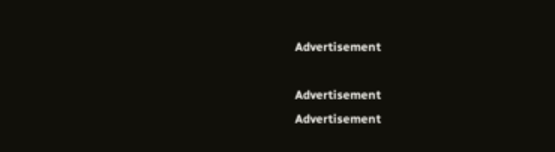Advertisement

Advertisement
Advertisement